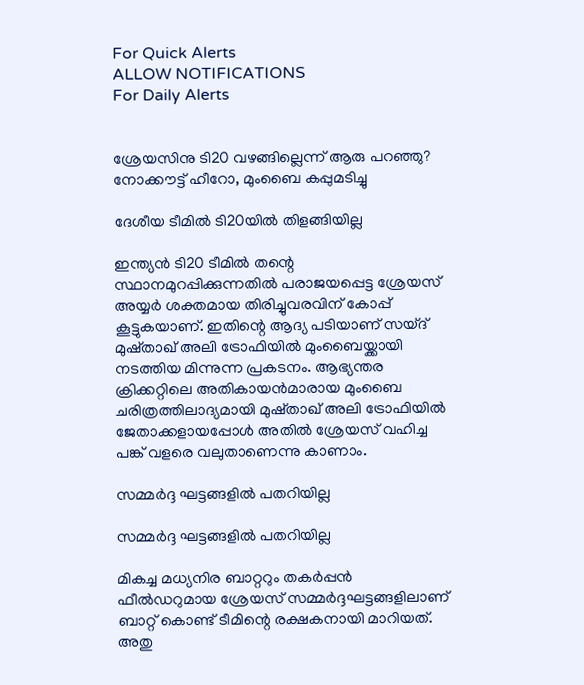For Quick Alerts
ALLOW NOTIFICATIONS
For Daily Alerts


ശ്രേയസിനു ടി20 വഴങ്ങില്ലെന്ന് ആരു പറഞ്ഞു? നോക്കൗട്ട് ഹീറോ, മുംബൈ കപ്പുമടിച്ചു

ദേശീയ ടീമില്‍ ടി20യില്‍ തിളങ്ങിയില്ല

ഇന്ത്യന്‍ ടി20 ടീമില്‍ തന്റെ സ്ഥാനമുറപ്പിക്കുന്നതില്‍ പരാജയപ്പെട്ട ശ്രേയസ് അയ്യര്‍ ശക്തമായ തിരിച്ചുവരവിന് കോപ്പ് കൂട്ടുകയാണ്. ഇതിന്റെ ആദ്യ പടിയാണ് സയ്ദ് മുഷ്താഖ് അലി ട്രോഫിയില്‍ മുംബൈയ്ക്കായി നടത്തിയ മിന്നുന്ന പ്രകടനം. ആഭ്യന്തര ക്രിക്കറ്റിലെ അതികായന്‍മാരായ മുംബൈ ചരിത്രത്തിലാദ്യമായി മുഷ്താഖ് അലി ട്രോഫിയില്‍ ജേതാക്കളായപ്പോള്‍ അതില്‍ ശ്രേയസ് വഹിച്ച പങ്ക് വളരെ വലുതാണെന്നു കാണാം.

സമ്മര്‍ദ്ദ ഘട്ടങ്ങളില്‍ പതറിയില്ല

സമ്മര്‍ദ്ദ ഘട്ടങ്ങളില്‍ പതറിയില്ല

മികച്ച മധ്യനിര ബാറ്ററും തകര്‍പ്പന്‍ ഫീല്‍ഡറുമായ ശ്രേയസ് സമ്മര്‍ദ്ദഘട്ടങ്ങളിലാണ് ബാറ്റ് കൊണ്ട് ടീമിന്റെ രക്ഷകനായി മാറിയത്. അതു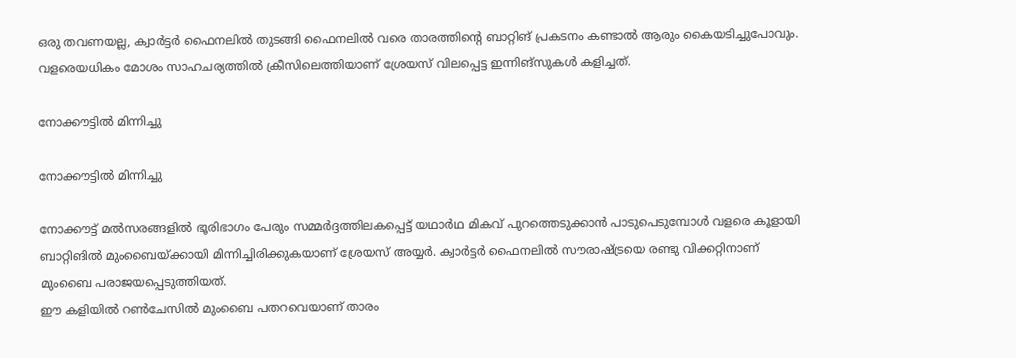ഒരു തവണയല്ല, ക്വാര്‍ട്ടര്‍ ഫൈനലില്‍ തുടങ്ങി ഫൈനലില്‍ വരെ താരത്തിന്റെ ബാറ്റിങ് പ്രകടനം കണ്ടാല്‍ ആരും കൈയടിച്ചുപോവും. വളരെയധികം മോശം സാഹചര്യത്തില്‍ ക്രീസിലെത്തിയാണ് ശ്രേയസ് വിലപ്പെട്ട ഇന്നിങ്‌സുകള്‍ കളിച്ചത്.

നോക്കൗട്ടില്‍ മിന്നിച്ചു

നോക്കൗട്ടില്‍ മിന്നിച്ചു

നോക്കൗട്ട് മല്‍സരങ്ങളില്‍ ഭൂരിഭാഗം പേരും സമ്മര്‍ദ്ദത്തിലകപ്പെട്ട് യഥാര്‍ഥ മികവ് പുറത്തെടുക്കാന്‍ പാടുപെടുമ്പോള്‍ വളരെ കൂളായി ബാറ്റിങില്‍ മുംബൈയ്ക്കായി മിന്നിച്ചിരിക്കുകയാണ് ശ്രേയസ് അയ്യര്‍. ക്വാര്‍ട്ടര്‍ ഫൈനലില്‍ സൗരാഷ്ട്രയെ രണ്ടു വിക്കറ്റിനാണ് മുംബൈ പരാജയപ്പെടുത്തിയത്.
ഈ കളിയില്‍ റണ്‍ചേസില്‍ മുംബൈ പതറവെയാണ് താരം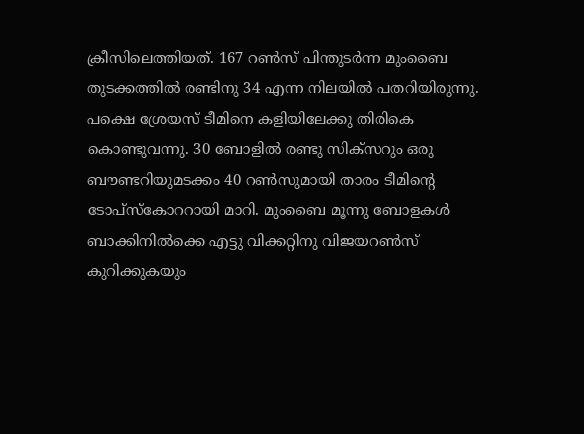ക്രീസിലെത്തിയത്. 167 റണ്‍സ് പിന്തുടര്‍ന്ന മുംബൈ തുടക്കത്തില്‍ രണ്ടിനു 34 എന്ന നിലയില്‍ പതറിയിരുന്നു. പക്ഷെ ശ്രേയസ് ടീമിനെ കളിയിലേക്കു തിരികെ കൊണ്ടുവന്നു. 30 ബോളില്‍ രണ്ടു സിക്‌സറും ഒരു ബൗണ്ടറിയുമടക്കം 40 റണ്‍സുമായി താരം ടീമിന്റെ ടോപ്‌സ്‌കോററായി മാറി. മുംബൈ മൂന്നു ബോളകള്‍ ബാക്കിനില്‍ക്കെ എട്ടു വിക്കറ്റിനു വിജയറണ്‍സ് കുറിക്കുകയും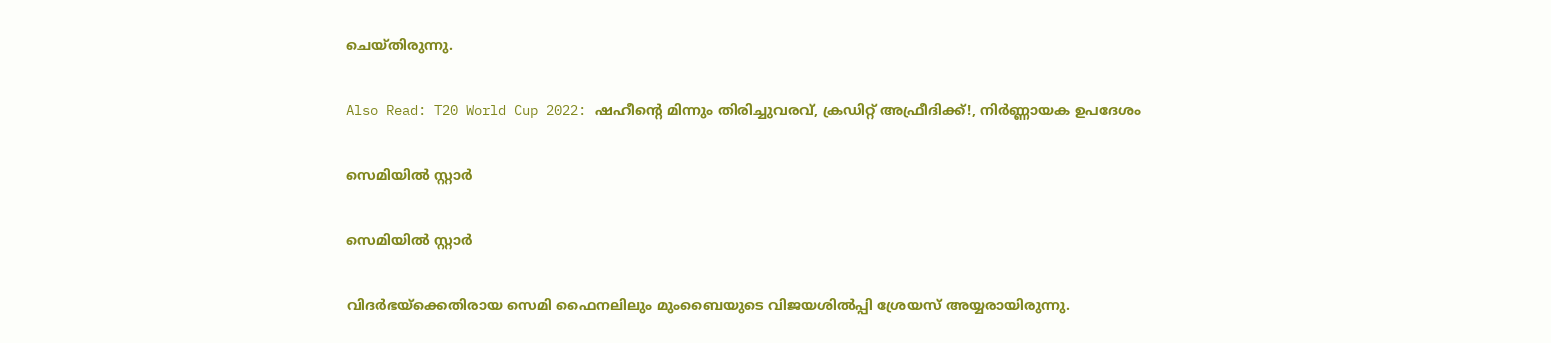ചെയ്തിരുന്നു.

Also Read: T20 World Cup 2022: ഷഹീന്റെ മിന്നും തിരിച്ചുവരവ്, ക്രഡിറ്റ് അഫ്രീദിക്ക്!, നിര്‍ണ്ണായക ഉപദേശം

സെമിയില്‍ സ്റ്റാര്‍

സെമിയില്‍ സ്റ്റാര്‍

വിദര്‍ഭയ്‌ക്കെതിരായ സെമി ഫൈനലിലും മുംബൈയുടെ വിജയശില്‍പ്പി ശ്രേയസ് അയ്യരായിരുന്നു.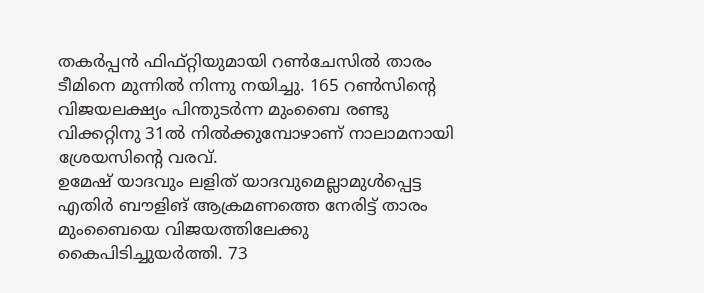തകര്‍പ്പന്‍ ഫിഫ്റ്റിയുമായി റണ്‍ചേസില്‍ താരം ടീമിനെ മുന്നില്‍ നിന്നു നയിച്ചു. 165 റണ്‍സിന്റെ വിജയലക്ഷ്യം പിന്തുടര്‍ന്ന മുംബൈ രണ്ടു വിക്കറ്റിനു 31ല്‍ നില്‍ക്കുമ്പോഴാണ് നാലാമനായി ശ്രേയസിന്റെ വരവ്.
ഉമേഷ് യാദവും ലളിത് യാദവുമെല്ലാമുള്‍പ്പെട്ട എതിര്‍ ബൗളിങ് ആക്രമണത്തെ നേരിട്ട് താരം മുംബൈയെ വിജയത്തിലേക്കു കൈപിടിച്ചുയര്‍ത്തി. 73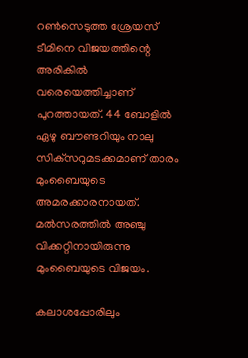റണ്‍സെടുത്ത ശ്രേയസ് ടീമിനെ വിജയത്തിന്റെ അരികില്‍ വരെയെത്തിച്ചാണ് പുറത്തായത്. 44 ബോളില്‍ ഏഴു ബൗണ്ടറിയും നാലു സിക്‌സറുമടക്കമാണ് താരം മുംബൈയുടെ അമരക്കാരനായത്. മല്‍സരത്തില്‍ അഞ്ചു വിക്കറ്റിനായിരുന്നു മുംബൈയുടെ വിജയം.

കലാശപ്പോരിലും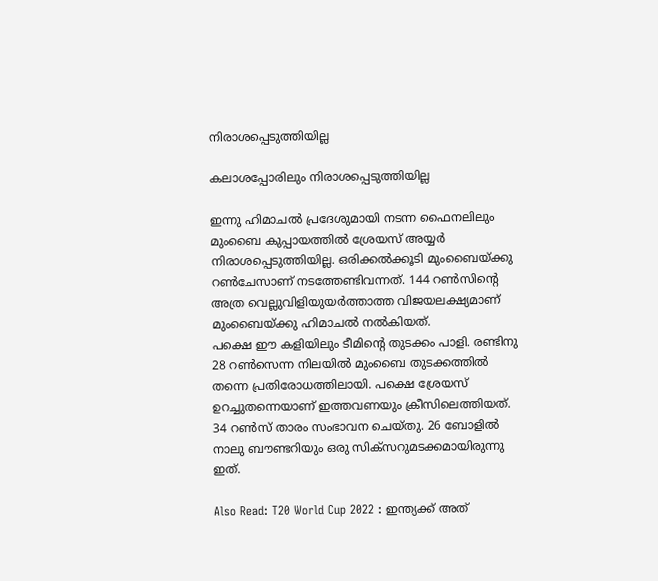നിരാശപ്പെടുത്തിയില്ല

കലാശപ്പോരിലും നിരാശപ്പെടുത്തിയില്ല

ഇന്നു ഹിമാചല്‍ പ്രദേശുമായി നടന്ന ഫൈനലിലും മുംബൈ കുപ്പായത്തില്‍ ശ്രേയസ് അയ്യര്‍ നിരാശപ്പെടുത്തിയില്ല. ഒരിക്കല്‍ക്കൂടി മുംബൈയ്ക്കു റണ്‍ചേസാണ് നടത്തേണ്ടിവന്നത്. 144 റണ്‍സിന്റെ അത്ര വെല്ലുവിളിയുയര്‍ത്താത്ത വിജയലക്ഷ്യമാണ് മുംബൈയ്ക്കു ഹിമാചല്‍ നല്‍കിയത്.
പക്ഷെ ഈ കളിയിലും ടീമിന്റെ തുടക്കം പാളി. രണ്ടിനു 28 റണ്‍സെന്ന നിലയില്‍ മുംബൈ തുടക്കത്തില്‍ തന്നെ പ്രതിരോധത്തിലായി. പക്ഷെ ശ്രേയസ് ഉറച്ചുതന്നെയാണ് ഇത്തവണയും ക്രീസിലെത്തിയത്. 34 റണ്‍സ് താരം സംഭാവന ചെയ്തു. 26 ബോളില്‍ നാലു ബൗണ്ടറിയും ഒരു സിക്‌സറുമടക്കമായിരുന്നു ഇത്.

Also Read: T20 World Cup 2022 : ഇന്ത്യക്ക് അത്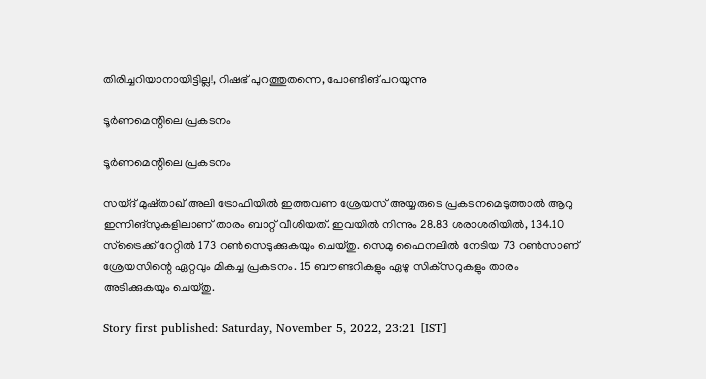തിരിച്ചറിയാനായിട്ടില്ല!, റിഷഭ് പുറത്തുതന്നെ, പോണ്ടിങ് പറയുന്നു

ടൂര്‍ണമെന്റിലെ പ്രകടനം

ടൂര്‍ണമെന്റിലെ പ്രകടനം

സയ്ദ് മുഷ്താഖ് അലി ട്രോഫിയില്‍ ഇത്തവണ ശ്രേയസ് അയ്യരുടെ പ്രകടനമെടുത്താല്‍ ആറു ഇന്നിങ്‌സുകളിലാണ് താരം ബാറ്റ് വീശിയത്. ഇവയില്‍ നിന്നും 28.83 ശരാശരിയില്‍, 134.10 സ്‌ട്രൈക്ക് റേറ്റില്‍ 173 റണ്‍സെടുക്കുകയും ചെയ്തു. സെമു ഫൈനലില്‍ നേടിയ 73 റണ്‍സാണ് ശ്രേയസിന്റെ ഏറ്റവും മികച്ച പ്രകടനം. 15 ബൗണ്ടറികളും ഏഴു സിക്‌സറുകളും താരം അടിക്കുകയും ചെയ്തു.

Story first published: Saturday, November 5, 2022, 23:21 [IST]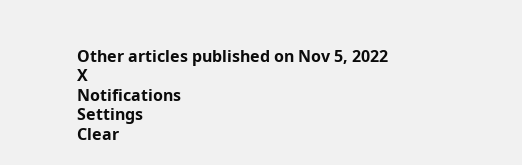Other articles published on Nov 5, 2022
X
Notifications
Settings
Clear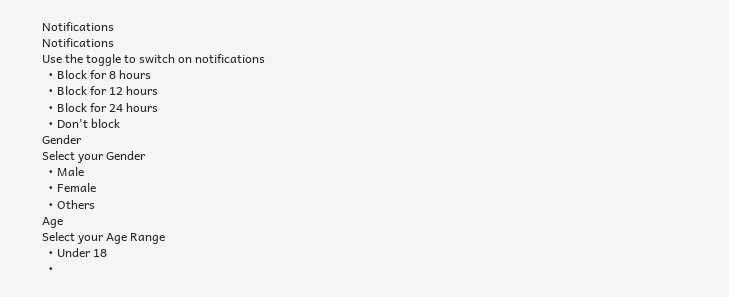Notifications
Notifications
Use the toggle to switch on notifications
  • Block for 8 hours
  • Block for 12 hours
  • Block for 24 hours
  • Don't block
Gender
Select your Gender
  • Male
  • Female
  • Others
Age
Select your Age Range
  • Under 18
  •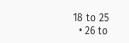18 to 25
  • 26 to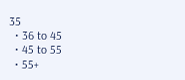35
  • 36 to 45
  • 45 to 55
  • 55+